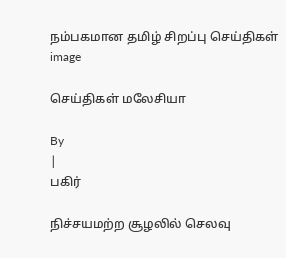நம்பகமான தமிழ் சிறப்பு செய்திகள்
image

செய்திகள் மலேசியா

By
|
பகிர்

நிச்சயமற்ற சூழலில் செலவு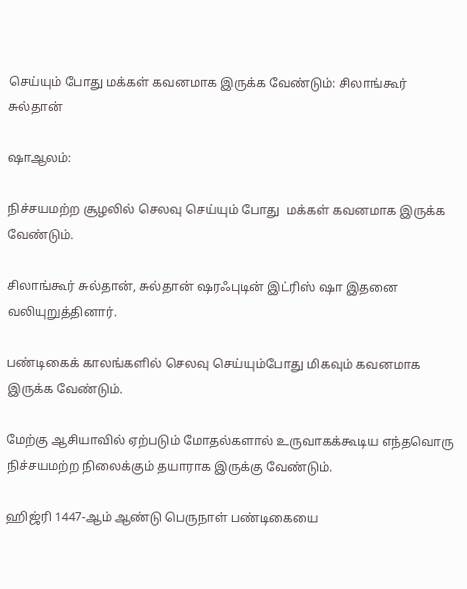செய்யும் போது மக்கள் கவனமாக இருக்க வேண்டும்: சிலாங்கூர் சுல்தான்

ஷாஆலம்:

நிச்சயமற்ற சூழலில் செலவு செய்யும் போது  மக்கள் கவனமாக இருக்க வேண்டும்.

சிலாங்கூர் சுல்தான், சுல்தான் ஷரஃபுடின் இட்ரிஸ் ஷா இதனை வலியுறுத்தினார்.

பண்டிகைக் காலங்களில் செலவு செய்யும்போது மிகவும் கவனமாக இருக்க வேண்டும்.

மேற்கு ஆசியாவில் ஏற்படும் மோதல்களால் உருவாகக்கூடிய எந்தவொரு நிச்சயமற்ற நிலைக்கும் தயாராக இருக்கு வேண்டும்.

ஹிஜ்ரி 1447-ஆம் ஆண்டு பெருநாள் பண்டிகையை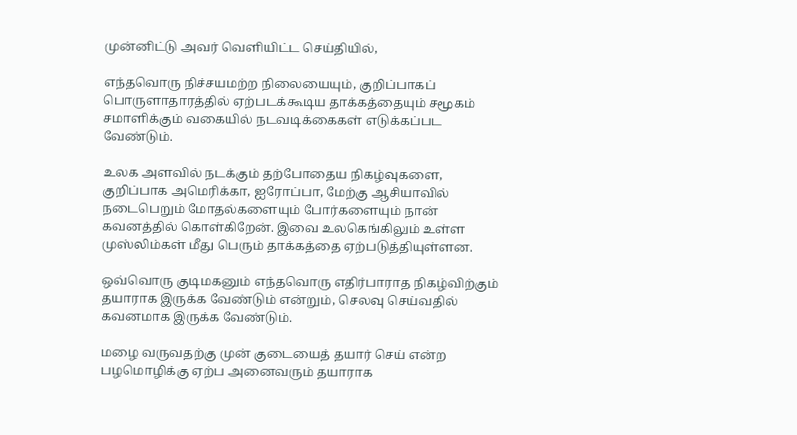முன்னிட்டு அவர் வெளியிட்ட செய்தியில்,

எந்தவொரு நிச்சயமற்ற நிலையையும், குறிப்பாகப் பொருளாதாரத்தில் ஏற்படக்கூடிய தாக்கத்தையும் சமூகம் சமாளிக்கும் வகையில் நடவடிக்கைகள் எடுக்கப்பட வேண்டும்.

உலக அளவில் நடக்கும் தற்போதைய நிகழ்வுகளை, குறிப்பாக அமெரிக்கா, ஐரோப்பா, மேற்கு ஆசியாவில் நடைபெறும் மோதல்களையும் போர்களையும் நான் கவனத்தில் கொள்கிறேன். இவை உலகெங்கிலும் உள்ள முஸ்லிம்கள் மீது பெரும் தாக்கத்தை ஏற்படுத்தியுள்ளன.

ஒவ்வொரு குடிமகனும் எந்தவொரு எதிர்பாராத நிகழ்விற்கும் தயாராக இருக்க வேண்டும் என்றும், செலவு செய்வதில் கவனமாக இருக்க வேண்டும்.

மழை வருவதற்கு முன் குடையைத் தயார் செய் என்ற பழமொழிக்கு ஏற்ப அனைவரும் தயாராக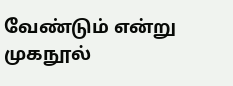வேண்டும் என்று முகநூல்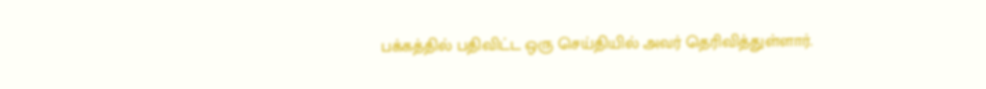பக்கத்தில் பதிவிட்ட ஒரு செய்தியில் அவர் தெரிவித்துள்ளார்.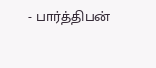- பார்த்திபன்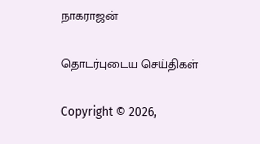நாகராஜன்

தொடர்புடைய செய்திகள்

Copyright © 2026,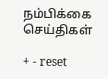நம்பிக்கை செய்திகள்

+ - reset